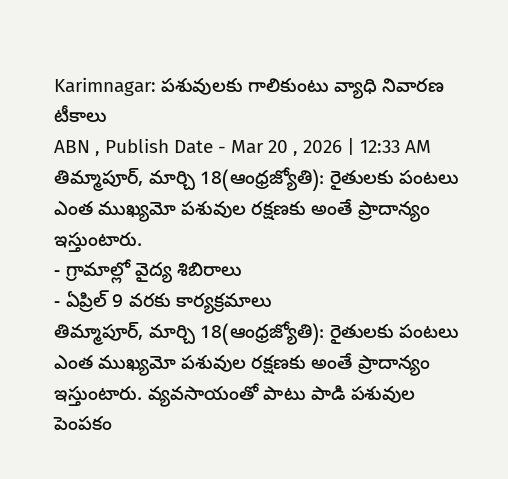Karimnagar: పశువులకు గాలికుంటు వ్యాధి నివారణ టీకాలు
ABN , Publish Date - Mar 20 , 2026 | 12:33 AM
తిమ్మాపూర్, మార్చి 18(ఆంధ్రజ్యోతి): రైతులకు పంటలు ఎంత ముఖ్యమో పశువుల రక్షణకు అంతే ప్రాదాన్యం ఇస్తుంటారు.
- గ్రామాల్లో వైద్య శిబిరాలు
- ఏప్రిల్ 9 వరకు కార్యక్రమాలు
తిమ్మాపూర్, మార్చి 18(ఆంధ్రజ్యోతి): రైతులకు పంటలు ఎంత ముఖ్యమో పశువుల రక్షణకు అంతే ప్రాదాన్యం ఇస్తుంటారు. వ్యవసాయంతో పాటు పాడి పశువుల పెంపకం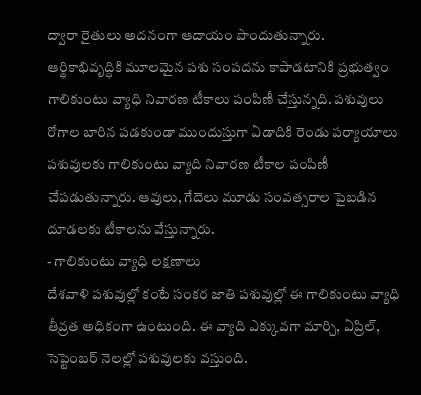ద్వారా రైతులు అదనంగా ఆదాయం పొందుతున్నారు. ఆర్థికాభివృద్ధికి మూలమైన పశు సంపదను కాపాడటానికి ప్రభుత్వం గాలికుంటు వ్యాధి నివారణ టీకాలు పంపిణీ చేస్తున్నది. పశువులు రోగాల బారిన పడకుండా ముందుస్తుగా ఏడాదికి రెండు పర్యాయాలు పశువులకు గాలికుంటు వ్యాది నివారణ టీకాల పంపిణీ చేపడుతున్నారు. ఆవులు, గేదెలు మూడు సంవత్సరాల పైబడిన దూడలకు టీకాలను వేస్తున్నారు.
- గాలికుంటు వ్యాధి లక్షణాలు
దేశవాళి పశువుల్లో కంటే సంకర జాతి పశువుల్లో ఈ గాలికుంటు వ్యాధి తీవ్రత అధికంగా ఉంటుంది. ఈ వ్యాది ఎక్కువగా మార్చి, ఏప్రిల్, సెప్టెంబర్ నెలల్లో పశువులకు వస్తుంది.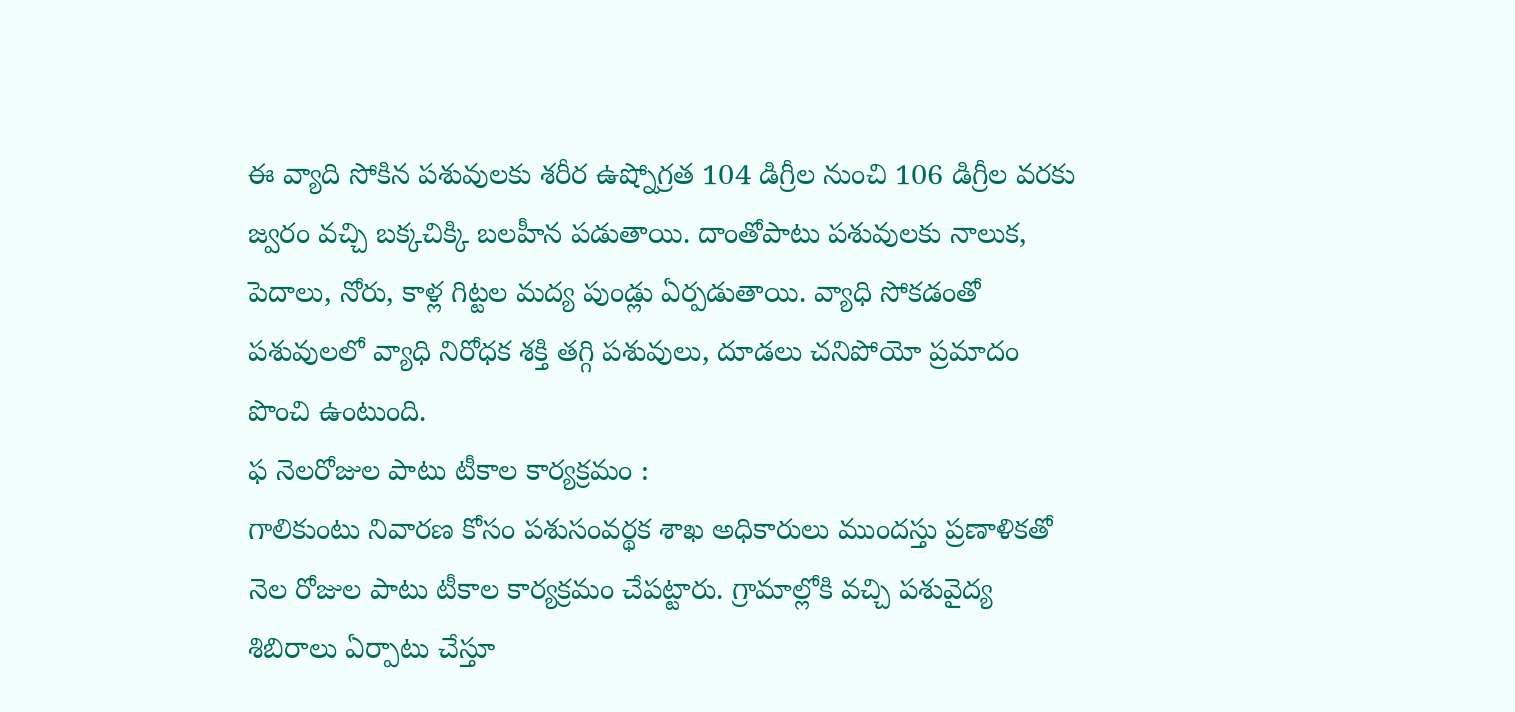ఈ వ్యాది సోకిన పశువులకు శరీర ఉష్నోగ్రత 104 డిగ్రీల నుంచి 106 డిగ్రీల వరకు జ్వరం వచ్చి బక్కచిక్కి బలహీన పడుతాయి. దాంతోపాటు పశువులకు నాలుక, పెదాలు, నోరు, కాళ్ల గిట్టల మద్య పుండ్లు ఏర్పడుతాయి. వ్యాధి సోకడంతో పశువులలో వ్యాధి నిరోధక శక్తి తగ్గి పశువులు, దూడలు చనిపోయో ప్రమాదం పొంచి ఉంటుంది.
ఫ నెలరోజుల పాటు టీకాల కార్యక్రమం :
గాలికుంటు నివారణ కోసం పశుసంవర్థక శాఖ అధికారులు ముందస్తు ప్రణాళికతో నెల రోజుల పాటు టీకాల కార్యక్రమం చేపట్టారు. గ్రామాల్లోకి వచ్చి పశువైద్య శిబిరాలు ఏర్పాటు చేస్తూ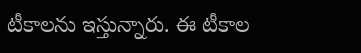టీకాలను ఇస్తున్నారు. ఈ టీకాల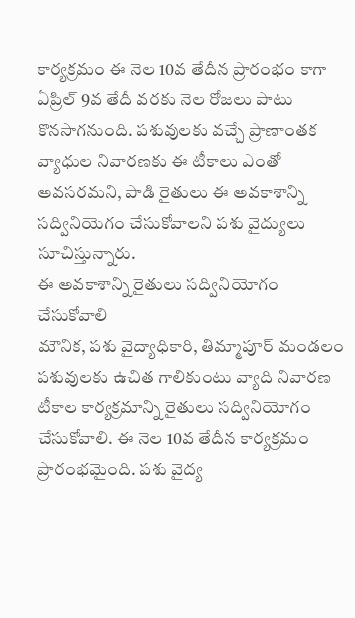కార్యక్రమం ఈ నెల 10వ తేదీన ప్రారంభం కాగా ఏప్రిల్ 9వ తేదీ వరకు నెల రోజలు పాటు కొనసాగనుంది. పశువులకు వచ్చే ప్రాణాంతక వ్యాధుల నివారణకు ఈ టీకాలు ఎంతో అవసరమని, పాడి రైతులు ఈ అవకాశాన్ని సద్వినియెగం చేసుకోవాలని పశు వైద్యులు సూచిస్తున్నారు.
ఈ అవకాశాన్ని రైతులు సద్వినియోగం చేసుకోవాలి
మౌనిక, పశు వైద్యాధికారి, తిమ్మాపూర్ మండలం
పశువులకు ఉచిత గాలికుంటు వ్యాది నివారణ టీకాల కార్యక్రమాన్ని రైతులు సద్వినియోగం చేసుకోవాలి. ఈ నెల 10వ తేదీన కార్యక్రమం ప్రారంభమైంది. పశు వైద్య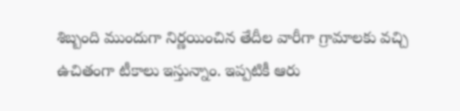శిబ్బంది ముందుగా నిర్ణయించిన తేదీల వారీగా గ్రామాలకు వచ్చి ఉచితంగా టీకాలు ఇస్తున్నాం. ఇప్పటికీ ఆరు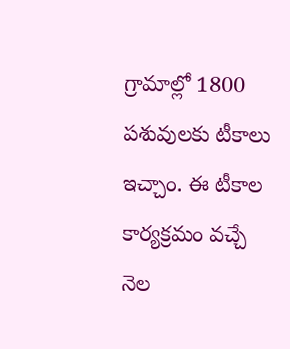గ్రామాల్లో 1800 పశువులకు టీకాలు ఇచ్చాం. ఈ టీకాల కార్యక్రమం వచ్చే నెల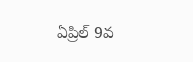ఏప్రిల్ 9వ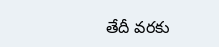తేదీ వరకు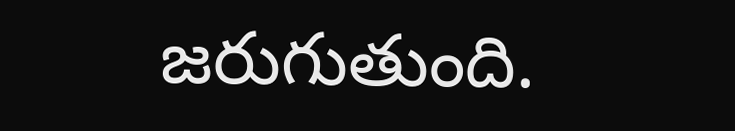జరుగుతుంది.